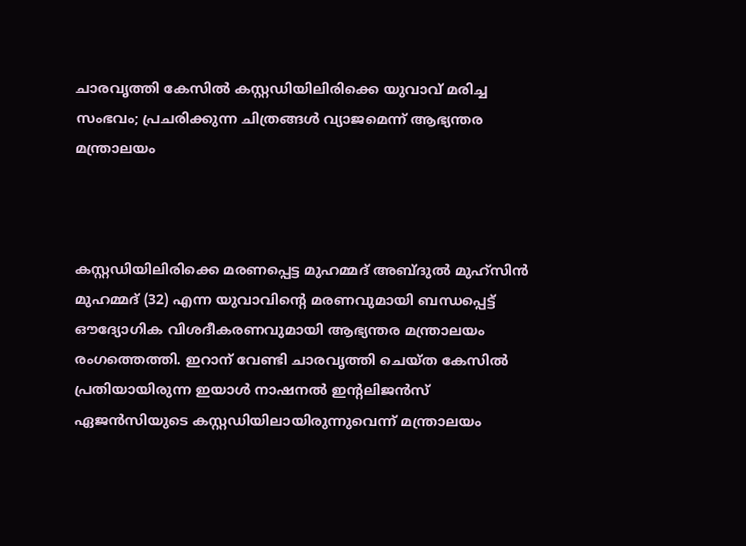ചാരവൃത്തി കേസിൽ കസ്റ്റഡിയിലിരിക്കെ യുവാവ് മരിച്ച സംഭവം; പ്രചരിക്കുന്ന ചിത്രങ്ങൾ വ്യാജമെന്ന് ആഭ്യന്തര മന്ത്രാലയം



കസ്റ്റഡിയിലിരിക്കെ മരണപ്പെട്ട മുഹമ്മദ് അബ്ദുൽ മുഹ്സിൻ മുഹമ്മദ് (32) എന്ന യുവാവിന്‍റെ മരണവുമായി ബന്ധപ്പെട്ട് ഔദ്യോഗിക വിശദീകരണവുമായി ആഭ്യന്തര മന്ത്രാലയം രംഗത്തെത്തി. ഇറാന് വേണ്ടി ചാരവൃത്തി ചെയ്ത കേസിൽ പ്രതിയായിരുന്ന ഇയാൾ നാഷനൽ ഇന്‍റലിജൻസ് ഏജൻസിയുടെ കസ്റ്റഡിയിലായിരുന്നുവെന്ന് മന്ത്രാലയം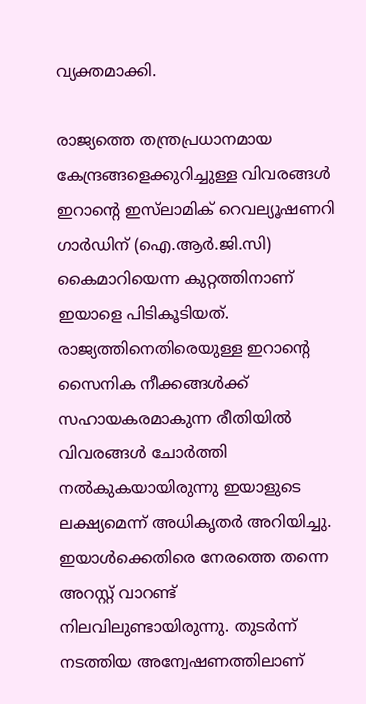വ്യക്തമാക്കി.

രാജ്യത്തെ തന്ത്രപ്രധാനമായ കേന്ദ്രങ്ങളെക്കുറിച്ചുള്ള വിവരങ്ങൾ ഇറാന്‍റെ ഇസ്‌ലാമിക് റെവല്യൂഷണറി ഗാർഡിന് (ഐ.ആർ.ജി.സി) കൈമാറിയെന്ന കുറ്റത്തിനാണ് ഇയാളെ പിടികൂടിയത്. രാജ്യത്തിനെതിരെയുള്ള ഇറാന്‍റെ സൈനിക നീക്കങ്ങൾക്ക് സഹായകരമാകുന്ന രീതിയിൽ വിവരങ്ങൾ ചോർത്തി നൽകുകയായിരുന്നു ഇയാളുടെ ലക്ഷ്യമെന്ന് അധികൃതർ അറിയിച്ചു. ഇയാൾക്കെതിരെ നേരത്തെ തന്നെ അറസ്റ്റ് വാറണ്ട് നിലവിലുണ്ടായിരുന്നു. തുടർന്ന് നടത്തിയ അന്വേഷണത്തിലാണ്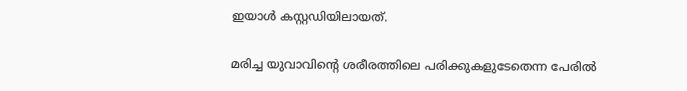ഇയാൾ കസ്റ്റഡിയിലായത്.

മരിച്ച യുവാവിന്‍റെ ശരീരത്തിലെ പരിക്കുകളുടേതെന്ന പേരിൽ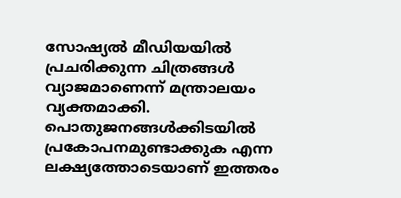സോഷ്യൽ മീഡിയയിൽ പ്രചരിക്കുന്ന ചിത്രങ്ങൾ വ്യാജമാണെന്ന് മന്ത്രാലയം വ്യക്തമാക്കി. പൊതുജനങ്ങൾക്കിടയിൽ പ്രകോപനമുണ്ടാക്കുക എന്ന ലക്ഷ്യത്തോടെയാണ് ഇത്തരം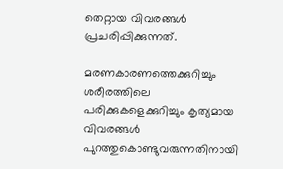തെറ്റായ വിവരങ്ങൾ പ്രചരിപ്പിക്കുന്നത്.

മരണകാരണത്തെക്കുറിച്ചും ശരീരത്തിലെ പരിക്കുകളെക്കുറിച്ചും കൃത്യമായ വിവരങ്ങൾ പുറത്തുകൊണ്ടുവരുന്നതിനായി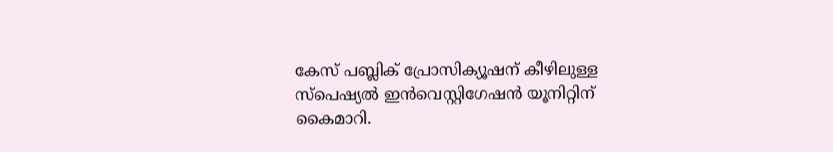കേസ് പബ്ലിക് പ്രോസിക്യൂഷന് കീഴിലുള്ള സ്പെഷ്യൽ ഇൻവെസ്റ്റിഗേഷൻ യൂനിറ്റിന് കൈമാറി.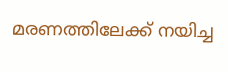മരണത്തിലേക്ക് നയിച്ച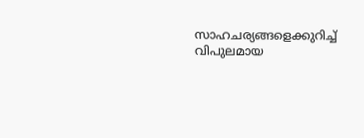സാഹചര്യങ്ങളെക്കുറിച്ച് വിപുലമായ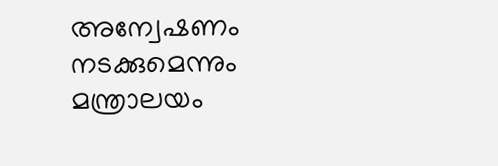അന്വേഷണം നടക്കുമെന്നും മന്ത്രാലയം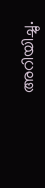അറിയിച്ചു.